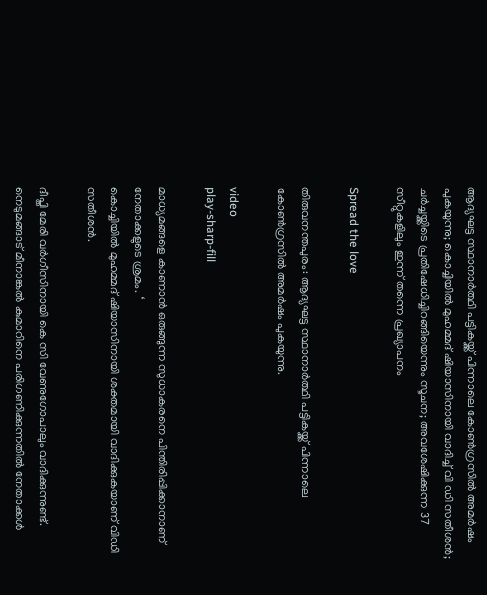ആദ്യഘട്ട സ്ഥാനാർത്ഥി പട്ടികയ്ക്ക് പിന്നാലെ കോണ്‍ഗ്രസില്‍ അമര്‍ഷം പുകയുന്നു; കൊച്ചിയില്‍ മുഹമ്മദ് ഷിയാസിനായി വാദിച്ച്‌ വി ഡി സതീശൻ; ചര്‍ച്ചയ്ക്കിടെ പ്രതിഷേധിച്ചിറങ്ങിയെന്നും സൂചന; അവശേഷിക്കുന്ന 37 സീറ്റുകളിലും ഇന്ന് തന്നെ പ്രഖ്യാപനം

Spread the love

തിരുവനന്തപുരം: ആദ്യഘട്ട സ്ഥാനാർത്ഥി പട്ടികയ്ക്ക് പിന്നാലെ കോണ്‍ഗ്രസില്‍ അമർഷം പുകയുന്നു.

video
play-sharp-fill

മാധ്യമങ്ങളെ കാണാൻ ഒരുങ്ങുന്ന സുധാകരനെ പിന്തിരിപ്പിക്കാനാണ് നേതാക്കളുടെ ശ്രമം. ‘
കൊച്ചിയില്‍ മുഹമ്മദ് ഷിയാസിനായി ശക്തമായി വാദിക്കുകയാണ് വിഡി സതീശൻ.

ദീപ്തി മേരി വർഗീസിനായി കെ സി വേണുഗോപാലും വാദിക്കുന്നുണ്ട്. നെടുമങ്ങാട് മീനാങ്കല്‍ കുമാറിനെ പരിഗണിക്കുന്നതില്‍ നേതാക്കള്‍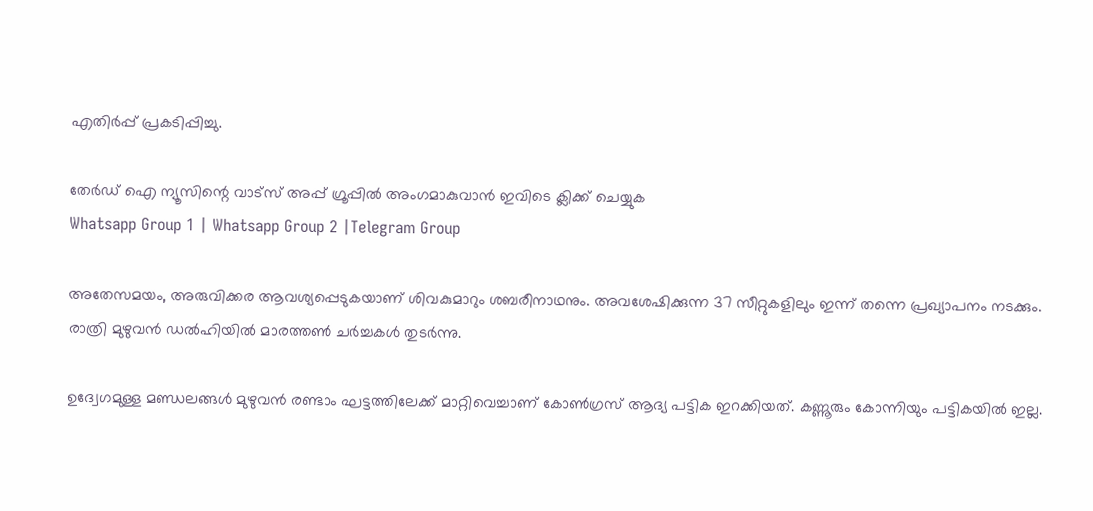എതിർപ്പ് പ്രകടിപ്പിച്ചു.

തേർഡ് ഐ ന്യൂസിന്റെ വാട്സ് അപ്പ് ഗ്രൂപ്പിൽ അംഗമാകുവാൻ ഇവിടെ ക്ലിക്ക് ചെയ്യുക
Whatsapp Group 1 | Whatsapp Group 2 |Telegram Group

അതേസമയം, അരുവിക്കര ആവശ്യപ്പെടുകയാണ് ശിവകുമാറും ശബരീനാഥനും. അവശേഷിക്കുന്ന 37 സീറ്റുകളിലും ഇന്ന് തന്നെ പ്രഖ്യാപനം നടക്കും. രാത്രി മുഴുവൻ ഡൽഹിയില്‍ മാരത്തണ്‍ ചർച്ചകള്‍ തുടർന്നു.

ഉദ്വേഗമുള്ള മണ്ഡലങ്ങള്‍ മുഴുവൻ രണ്ടാം ഘട്ടത്തിലേക്ക് മാറ്റിവെച്ചാണ് കോണ്‍ഗ്രസ് ആദ്യ പട്ടിക ഇറക്കിയത്. കണ്ണൂരും കോന്നിയും പട്ടികയില്‍ ഇല്ല.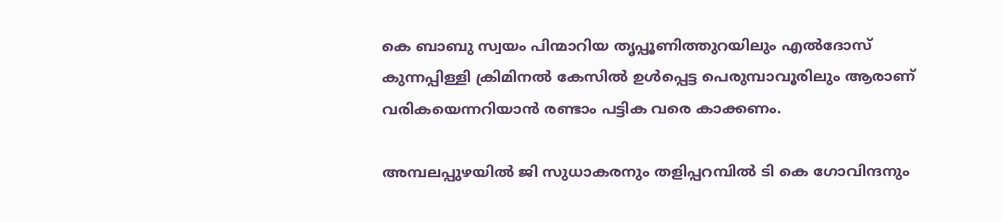കെ ബാബു സ്വയം പിന്മാറിയ തൃപ്പൂണിത്തുറയിലും എല്‍ദോസ് കുന്നപ്പിള്ളി ക്രിമിനല്‍ കേസില്‍ ഉള്‍പ്പെട്ട പെരുമ്പാവൂരിലും ആരാണ് വരികയെന്നറിയാൻ രണ്ടാം പട്ടിക വരെ കാക്കണം.

അമ്പലപ്പുഴയില്‍ ജി സുധാകരനും തളിപ്പറമ്പില്‍ ടി കെ ഗോവിന്ദനും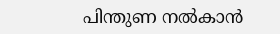പിന്തുണ നല്‍കാൻ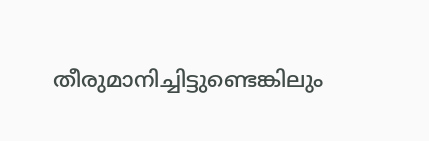തീരുമാനിച്ചിട്ടുണ്ടെങ്കിലും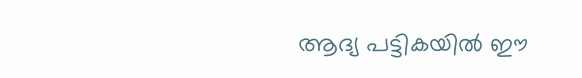ആദ്യ പട്ടികയില്‍ ഈ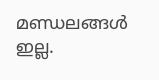മണ്ഡലങ്ങള്‍ ഇല്ല.